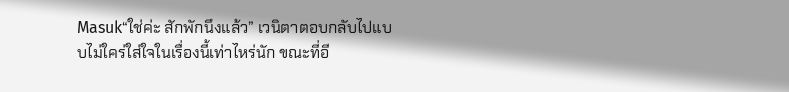Masuk“ใช่ค่ะ สักพักนึงแล้ว” เวนิตาตอบกลับไปแบบไม่ใคร่ใส่ใจในเรื่องนี้เท่าไหร่นัก ขณะที่อี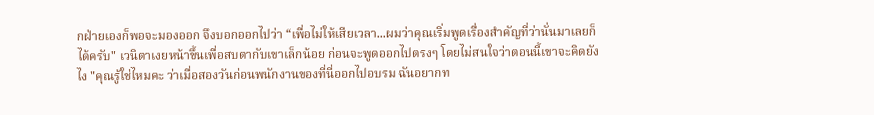กฝ่ายเองก็พอจะมองออก จึงบอกออกไปว่า “เพื่อไม่ให้เสียเวลา...ผมว่าคุณเริ่มพูดเรื่องสำคัญที่ว่านั่นมาเลยก็ได้ครับ" เวนิตาเงยหน้าขึ้นเพื่อสบตากับเขาเล็กน้อย ก่อนจะพูดออกไปตรงๆ โดยไม่สนใจว่าตอนนี้เขาจะคิดยังไง "คุณรู้ใช่ไหมคะ ว่าเมื่อสองวันก่อนพนักงานของที่นี่ออกไปอบรม ฉันอยากท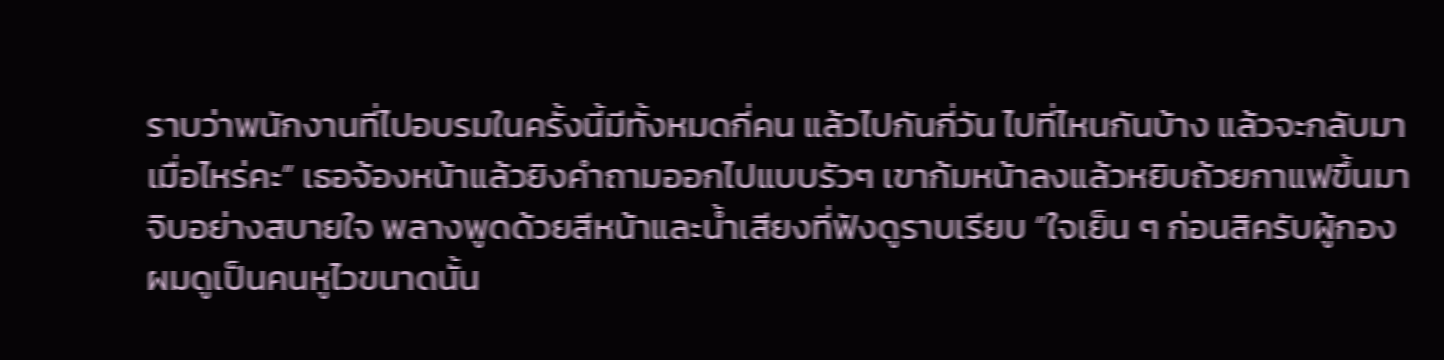ราบว่าพนักงานที่ไปอบรมในครั้งนี้มีทั้งหมดกี่คน แล้วไปกันกี่วัน ไปที่ไหนกันบ้าง แล้วจะกลับมาเมื่อไหร่คะ” เธอจ้องหน้าแล้วยิงคำถามออกไปแบบรัวๆ เขาก้มหน้าลงแล้วหยิบถ้วยกาแฟขึ้นมาจิบอย่างสบายใจ พลางพูดด้วยสีหน้าและน้ำเสียงที่ฟังดูราบเรียบ “ใจเย็น ๆ ก่อนสิครับผู้กอง ผมดูเป็นคนหูไวขนาดนั้น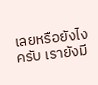เลยหรือยังไงครับ เรายังมี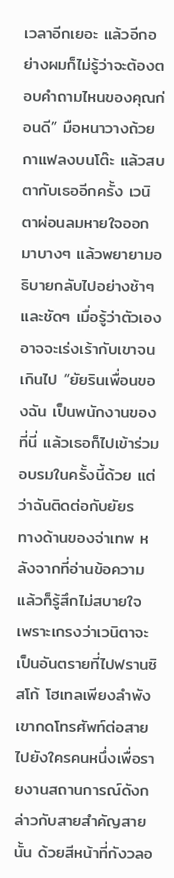เวลาอีกเยอะ แล้วอีกอย่างผมก็ไม่รู้ว่าจะต้องตอบคำถามไหนของคุณก่อนดี” มือหนาวางถ้วยกาแฟลงบนโต๊ะ แล้วสบตากับเธออีกครั้ง เวนิตาผ่อนลมหายใจออกมาบางๆ แล้วพยายามอธิบายกลับไปอย่างช้าๆ และชัดๆ เมื่อรู้ว่าตัวเองอาจจะเร่งเร้ากับเขาจนเกินไป “ยัยรินเพื่อนของฉัน เป็นพนักงานของที่นี่ แล้วเธอก็ไปเข้าร่วมอบรมในครั้งนี้ด้วย แต่ว่าฉันติดต่อกับยัยร
ทางด้านของจ่าเทพ หลังจากที่อ่านข้อความแล้วก็รู้สึกไม่สบายใจ เพราะเกรงว่าเวนิตาจะเป็นอันตรายที่ไปฟรานซิสโก้ โฮเทลเพียงลำพัง เขากดโทรศัพท์ต่อสายไปยังใครคนหนึ่งเพื่อรายงานสถานการณ์ดังกล่าวกับสายสำคัญสายนั้น ด้วยสีหน้าที่กังวลอ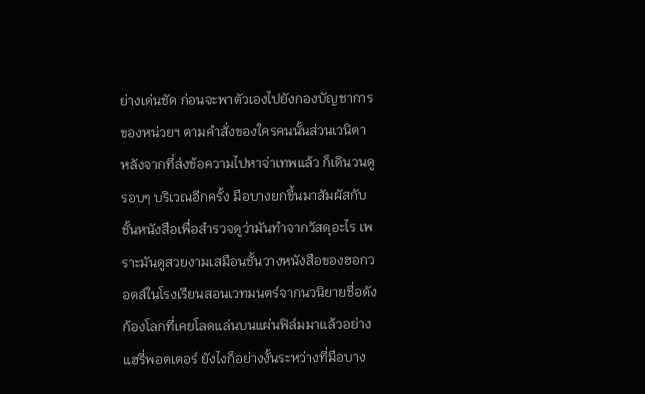ย่างเด่นชัด ก่อนจะพาตัวเองไปยังกองบัญชาการของหน่วยฯ ตามคำสั่งของใครคนนั้นส่วนเวนิตา หลังจากที่ส่งข้อความไปหาจ่าเทพแล้ว ก็เดินวนดูรอบๆ บริเวณอีกครั้ง มือบางยกขึ้นมาสัมผัสกับชั้นหนังสือเพื่อสำรวจดูว่ามันทำจากวัสดุอะไร เพราะมันดูสวยงามเสมือนชั้นวางหนังสือของฮอกวอตส์ในโรงเรียนสอนเวทมนตร์จากนวนิยายชื่อดังก้องโลกที่เคยโลดแล่นบนแผ่นฟิล์มมาแล้วอย่าง แฮรี่พอตเตอร์ ยังไงก็อย่างงั้นระหว่างที่มือบาง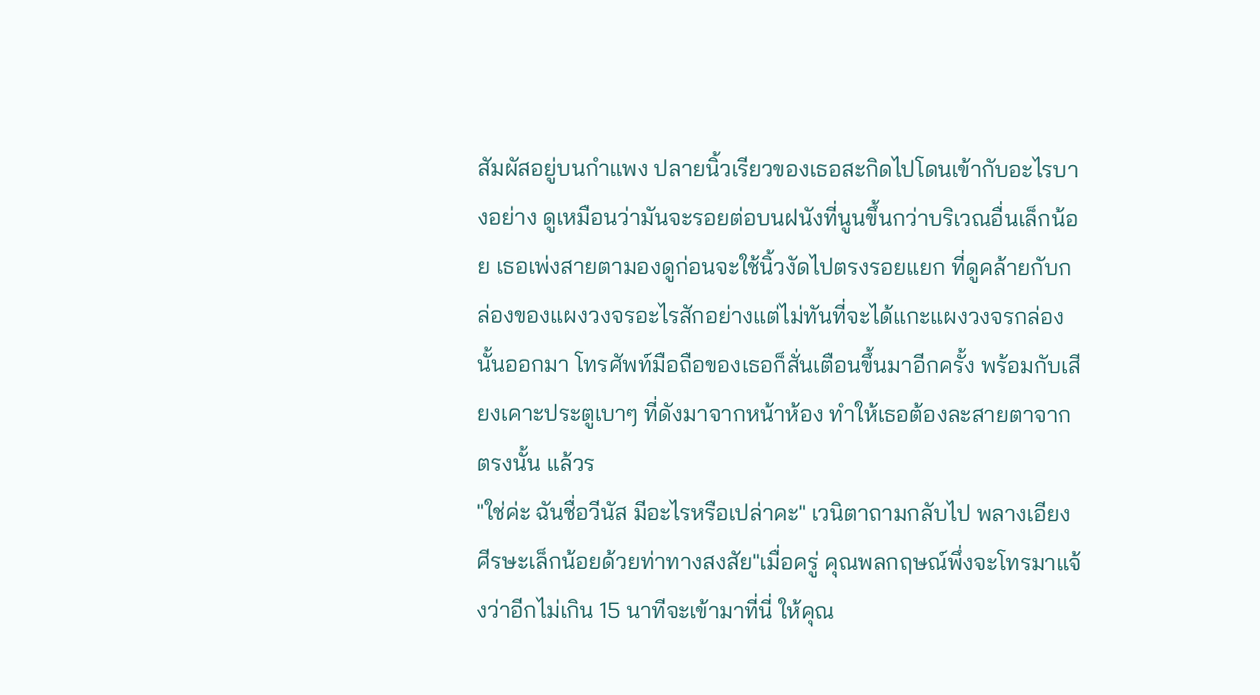สัมผัสอยู่บนกำแพง ปลายนิ้วเรียวของเธอสะกิดไปโดนเข้ากับอะไรบางอย่าง ดูเหมือนว่ามันจะรอยต่อบนฝนังที่นูนขึ้นกว่าบริเวณอื่นเล็กน้อย เธอเพ่งสายตามองดูก่อนจะใช้นิ้วงัดไปตรงรอยแยก ที่ดูคล้ายกับกล่องของแผงวงจรอะไรสักอย่างแต่ไม่ทันที่จะได้แกะแผงวงจรกล่องนั้นออกมา โทรศัพท์มือถือของเธอก็สั่นเตือนขึ้นมาอีกครั้ง พร้อมกับเสียงเคาะประตูเบาๆ ที่ดังมาจากหน้าห้อง ทำให้เธอต้องละสายตาจากตรงนั้น แล้วร
"ใช่ค่ะ ฉันชื่อวีนัส มีอะไรหรือเปล่าคะ" เวนิตาถามกลับไป พลางเอียงศีรษะเล็กน้อยด้วยท่าทางสงสัย"เมื่อครู่ คุณพลกฤษณ์พึ่งจะโทรมาแจ้งว่าอีกไม่เกิน 15 นาทีจะเข้ามาที่นี่ ให้คุณ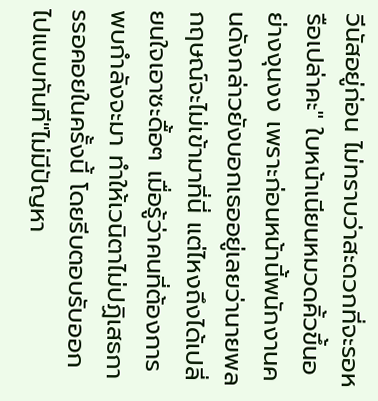วีนัสอยู่ก่อน ไม่ทราบว่าสะดวกที่จะรอหรือเปล่าคะ" ใบหน้าเนียนหมวดคิ้วขึ้นอย่างงุนงง เพราะก่อนหน้านี้พนักงานคนดังกล่าวยังบอกเธออยู่เลยว่านายพลกฤษณ์จะไม่เข้ามาที่นี่ แต่ไหงถึงได้เปลี่ยนใจเอาซะดื้อๆ เมื่อรู้ว่าคนที่ต้องการพบกำลังจะมา ทำให้เวนิตาไม่ปฏิเสธการรอคอยในครั้งนี้ โดยรีบตอบรับออกไปแบบทันที"ไม่มีปัญหา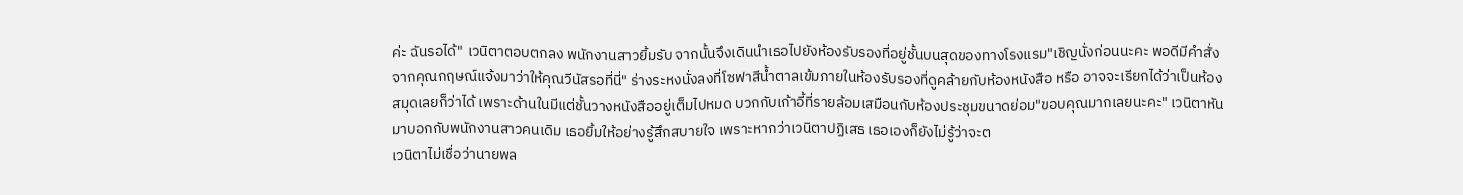ค่ะ ฉันรอได้" เวนิตาตอบตกลง พนักงานสาวยิ้มรับ จากนั้นจึงเดินนำเธอไปยังห้องรับรองที่อยู่ชั้นบนสุดของทางโรงแรม"เชิญนั่งก่อนนะคะ พอดีมีคำสั่งจากคุณกฤษณ์แจ้งมาว่าให้คุณวีนัสรอที่นี่" ร่างระหงนั่งลงที่โซฟาสีน้ำตาลเข้มภายในห้องรับรองที่ดูคล้ายกับห้องหนังสือ หรือ อาจจะเรียกได้ว่าเป็นห้องสมุดเลยก็ว่าได้ เพราะด้านในมีแต่ชั้นวางหนังสืออยู่เต็มไปหมด บวกกับเก้าอี้ที่รายล้อมเสมือนกับห้องประชุมขนาดย่อม"ขอบคุณมากเลยนะคะ" เวนิตาหันมาบอกกับพนักงานสาวคนเดิม เธอยิ้มให้อย่างรู้สึกสบายใจ เพราะหากว่าเวนิตาปฏิเสธ เธอเองก็ยังไม่รู้ว่าจะต
เวนิตาไม่เชื่อว่านายพล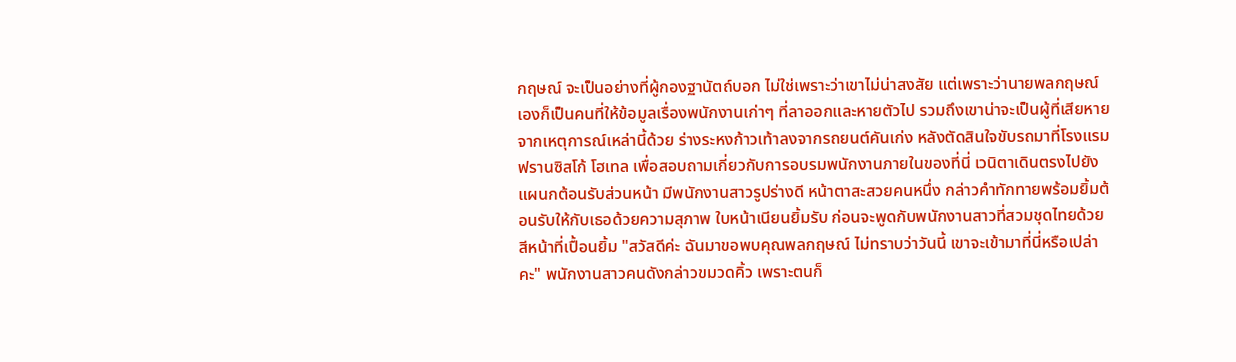กฤษณ์ จะเป็นอย่างที่ผู้กองฐานัตถ์บอก ไม่ใช่เพราะว่าเขาไม่น่าสงสัย แต่เพราะว่านายพลกฤษณ์เองก็เป็นคนที่ให้ข้อมูลเรื่องพนักงานเก่าๆ ที่ลาออกและหายตัวไป รวมถึงเขาน่าจะเป็นผู้ที่เสียหายจากเหตุการณ์เหล่านี้ด้วย ร่างระหงก้าวเท้าลงจากรถยนต์คันเก่ง หลังตัดสินใจขับรถมาที่โรงแรมฟรานซิสโก้ โฮเทล เพื่อสอบถามเกี่ยวกับการอบรมพนักงานภายในของที่นี่ เวนิตาเดินตรงไปยังแผนกต้อนรับส่วนหน้า มีพนักงานสาวรูปร่างดี หน้าตาสะสวยคนหนึ่ง กล่าวคำทักทายพร้อมยิ้มต้อนรับให้กับเธอด้วยความสุภาพ ใบหน้าเนียนยิ้มรับ ก่อนจะพูดกับพนักงานสาวที่สวมชุดไทยด้วยสีหน้าที่เปื้อนยิ้ม "สวัสดีค่ะ ฉันมาขอพบคุณพลกฤษณ์ ไม่ทราบว่าวันนี้ เขาจะเข้ามาที่นี่หรือเปล่าคะ" พนักงานสาวคนดังกล่าวขมวดคิ้ว เพราะตนก็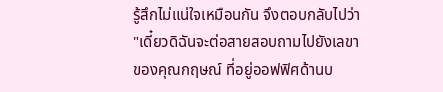รู้สึกไม่แน่ใจเหมือนกัน จึงตอบกลับไปว่า "เดี๋ยวดิฉันจะต่อสายสอบถามไปยังเลขาของคุณกฤษณ์ ที่อยู่ออฟฟิศด้านบ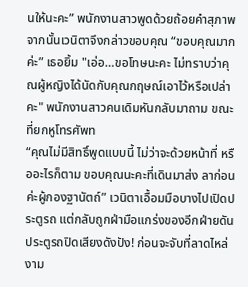นให้นะคะ” พนักงานสาวพูดด้วยถ้อยคำสุภาพ จากนั้นเวนิตาจึงกล่าวขอบคุณ “ขอบคุณมากค่ะ” เธอยิ้ม "เอ่อ…ขอโทษนะคะ ไม่ทราบว่าคุณผู้หญิงได้นัดกับคุณกฤษณ์เอาไว้หรือเปล่าคะ" พนักงานสาวคนเดิมหันกลับมาถาม ขณะที่ยกหูโทรศัพท
“คุณไม่มีสิทธิ์พูดแบบนี้ ไม่ว่าจะด้วยหน้าที่ หรืออะไรก็ตาม ขอบคุณนะคะที่เดินมาส่ง ลาก่อนค่ะผู้กองฐานัตถ์” เวนิตาเอื้อมมือบางไปเปิดประตูรถ แต่กลับถูกฝ่ามือแกร่งของอีกฝ่ายดันประตูรถปิดเสียงดังปัง! ก่อนจะจับที่ลาดไหล่งาม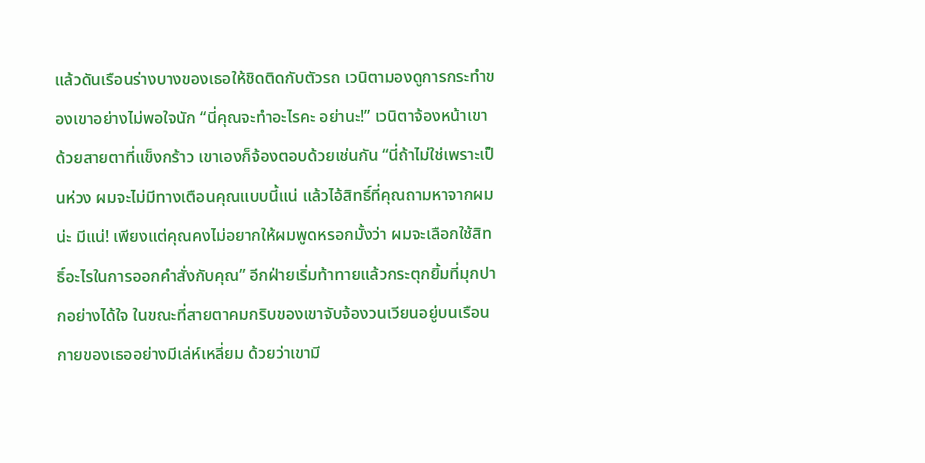แล้วดันเรือนร่างบางของเธอให้ชิดติดกับตัวรถ เวนิตามองดูการกระทำของเขาอย่างไม่พอใจนัก “นี่คุณจะทำอะไรคะ อย่านะ!” เวนิตาจ้องหน้าเขาด้วยสายตาที่แข็งกร้าว เขาเองก็จ้องตอบด้วยเช่นกัน “นี่ถ้าไม่ใช่เพราะเป็นห่วง ผมจะไม่มีทางเตือนคุณแบบนี้แน่ แล้วไอ้สิทธิ์ที่คุณถามหาจากผมน่ะ มีแน่! เพียงแต่คุณคงไม่อยากให้ผมพูดหรอกมั้งว่า ผมจะเลือกใช้สิทธิ์อะไรในการออกคำสั่งกับคุณ” อีกฝ่ายเริ่มท้าทายแล้วกระตุกยิ้มที่มุกปากอย่างได้ใจ ในขณะที่สายตาคมกริบของเขาจับจ้องวนเวียนอยู่บนเรือนกายของเธออย่างมีเล่ห์เหลี่ยม ด้วยว่าเขามี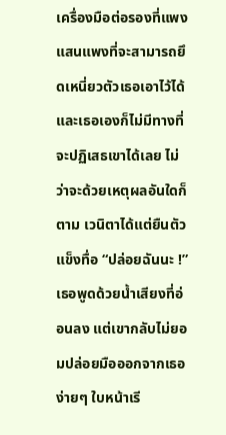เครื่องมือต่อรองที่แพงแสนแพงที่จะสามารถยึดเหนี่ยวตัวเธอเอาไว้ได้ และเธอเองก็ไม่มีทางที่จะปฏิเสธเขาได้เลย ไม่ว่าจะด้วยเหตุผลอันใดก็ตาม เวนิตาได้แต่ยืนตัวแข็งทื่อ “ปล่อยฉันนะ !” เธอพูดด้วยน้ำเสียงที่อ่อนลง แต่เขากลับไม่ยอมปล่อยมือออกจากเธอง่ายๆ ใบหน้าเรี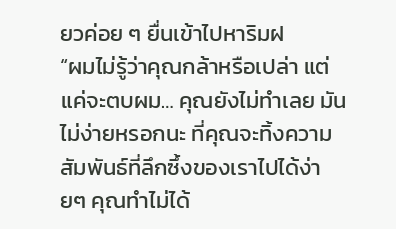ยวค่อย ๆ ยื่นเข้าไปหาริมฝ
“ผมไม่รู้ว่าคุณกล้าหรือเปล่า แต่แค่จะตบผม… คุณยังไม่ทำเลย มันไม่ง่ายหรอกนะ ที่คุณจะทิ้งความสัมพันธ์ที่ลึกซึ้งของเราไปได้ง่ายๆ คุณทำไม่ได้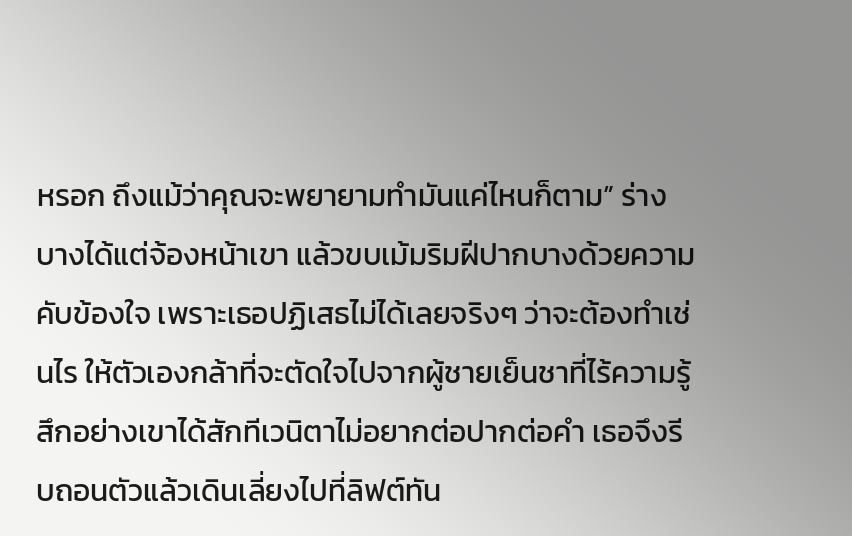หรอก ถึงแม้ว่าคุณจะพยายามทำมันแค่ไหนก็ตาม” ร่างบางได้แต่จ้องหน้าเขา แล้วขบเม้มริมฝีปากบางด้วยความคับข้องใจ เพราะเธอปฏิเสธไม่ได้เลยจริงๆ ว่าจะต้องทำเช่นไร ให้ตัวเองกล้าที่จะตัดใจไปจากผู้ชายเย็นชาที่ไร้ความรู้สึกอย่างเขาได้สักทีเวนิตาไม่อยากต่อปากต่อคำ เธอจึงรีบถอนตัวแล้วเดินเลี่ยงไปที่ลิฟต์ทัน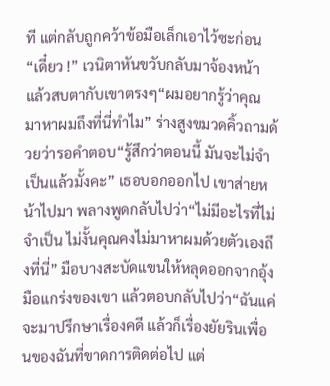ที แต่กลับถูกคว้าข้อมือเล็กเอาไว้ซะก่อน“เดี๋ยว !” เวนิตาหันขวับกลับมาจ้องหน้า แล้วสบตากับเขาตรงๆ“ผมอยากรู้ว่าคุณ มาหาผมถึงที่นี่ทำไม” ร่างสูงขมวดคิ้วถามด้วยว่ารอคำตอบ“รู้สึกว่าตอนนี้ มันจะไม่จำเป็นแล้วมั้งคะ” เธอบอกออกไป เขาส่ายหน้าไปมา พลางพูดกลับไปว่า“ไม่มีอะไรที่ไม่จำเป็น ไม่งั้นคุณคงไม่มาหาผมด้วยตัวเองถึงที่นี่” มือบางสะบัดแขนให้หลุดออกจากอุ้งมือแกร่งของเขา แล้วตอบกลับไปว่า“ฉันแค่จะมาปรึกษาเรื่องคดี แล้วก็เรื่องยัยรินเพื่อนของฉันที่ขาดการติดต่อไป แต่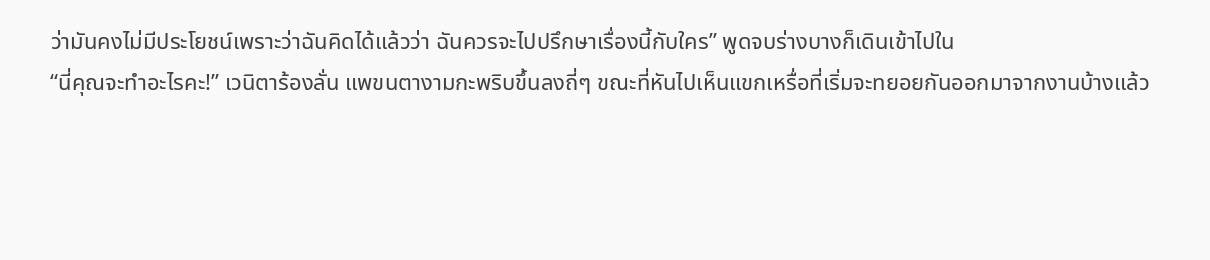ว่ามันคงไม่มีประโยชน์เพราะว่าฉันคิดได้แล้วว่า ฉันควรจะไปปรึกษาเรื่องนี้กับใคร” พูดจบร่างบางก็เดินเข้าไปใน
“นี่คุณจะทำอะไรคะ!” เวนิตาร้องลั่น แพขนตางามกะพริบขึ้นลงถี่ๆ ขณะที่หันไปเห็นแขกเหรื่อที่เริ่มจะทยอยกันออกมาจากงานบ้างแล้ว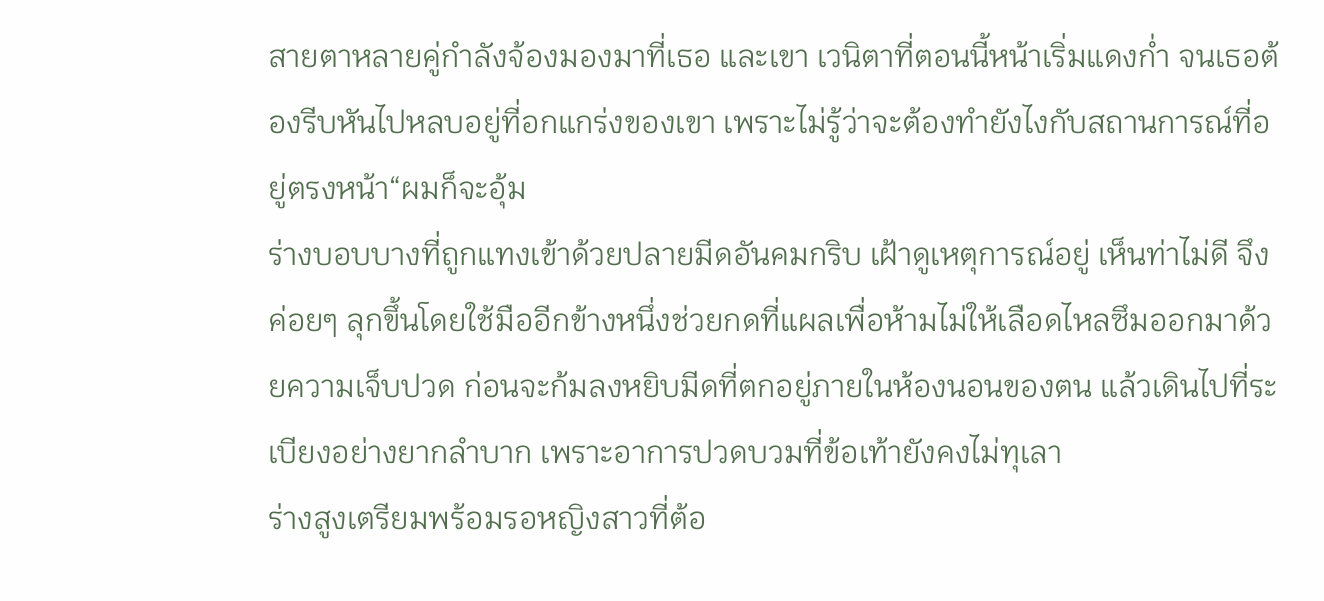สายตาหลายคู่กำลังจ้องมองมาที่เธอ และเขา เวนิตาที่ตอนนี้หน้าเริ่มแดงก่ำ จนเธอต้องรีบหันไปหลบอยู่ที่อกแกร่งของเขา เพราะไม่รู้ว่าจะต้องทำยังไงกับสถานการณ์ที่อยู่ตรงหน้า“ผมก็จะอุ้ม
ร่างบอบบางที่ถูกแทงเข้าด้วยปลายมีดอันคมกริบ เฝ้าดูเหตุการณ์อยู่ เห็นท่าไม่ดี จึงค่อยๆ ลุกขึ้นโดยใช้มืออีกข้างหนึ่งช่วยกดที่แผลเพื่อห้ามไม่ให้เลือดไหลซึมออกมาด้วยความเจ็บปวด ก่อนจะก้มลงหยิบมีดที่ตกอยู่ภายในห้องนอนของตน แล้วเดินไปที่ระเบียงอย่างยากลำบาก เพราะอาการปวดบวมที่ข้อเท้ายังคงไม่ทุเลา
ร่างสูงเตรียมพร้อมรอหญิงสาวที่ต้อ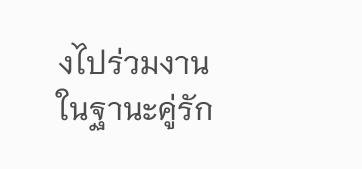งไปร่วมงานในฐานะคู่รัก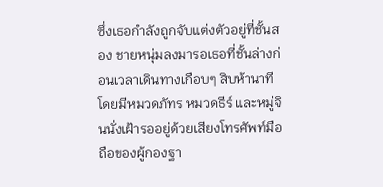ซึ่งเธอกำลังถูกจับแต่งตัวอยู่ที่ชั้นสอง ชายหนุ่มลงมารอเธอที่ชั้นล่างก่อนเวลาเดินทางเกือบๆ สิบห้านาที โดยมีหมวดภัทร หมวดธีร์ และหมู่จินนั่งเฝ้ารออยู่ด้วยเสียงโทรศัพท์มือถือของผู้กองฐา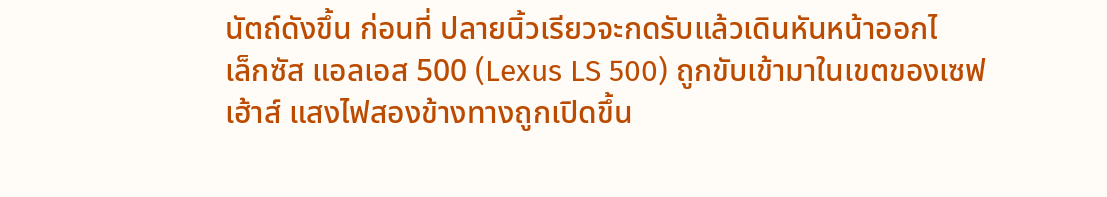นัตถ์ดังขึ้น ก่อนที่ ปลายนิ้วเรียวจะกดรับแล้วเดินหันหน้าออกไ
เล็กซัส แอลเอส 500 (Lexus LS 500) ถูกขับเข้ามาในเขตของเซฟเฮ้าส์ แสงไฟสองข้างทางถูกเปิดขึ้น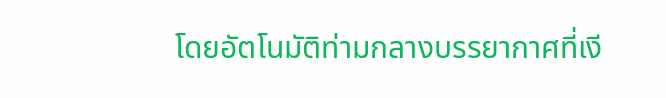โดยอัตโนมัติท่ามกลางบรรยากาศที่เงี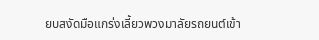ยบสงัดมือแกร่งเลี้ยวพวงมาลัยรถยนต์เข้า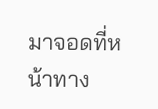มาจอดที่หน้าทาง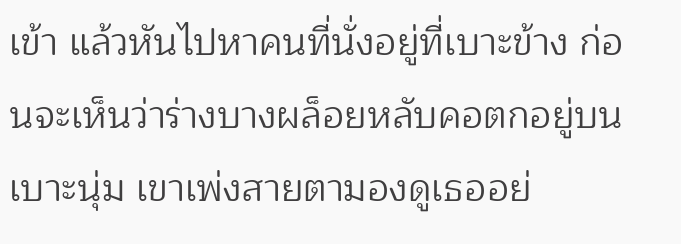เข้า แล้วหันไปหาคนที่นั่งอยู่ที่เบาะข้าง ก่อนจะเห็นว่าร่างบางผล็อยหลับคอตกอยู่บนเบาะนุ่ม เขาเพ่งสายตามองดูเธออย่